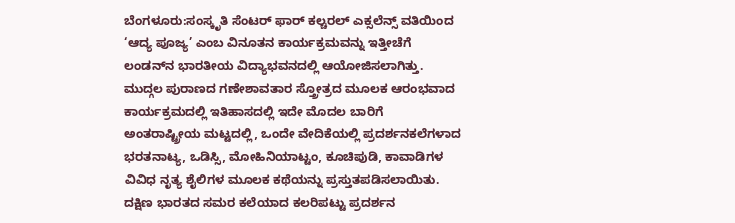ಬೆಂಗಳೂರು:ಸಂಸ್ಕೃತಿ ಸೆಂಟರ್ ಫಾರ್ ಕಲ್ಚರಲ್ ಎಕ್ಸಲೆನ್ಸ್ ವತಿಯಿಂದ ‘ಆದ್ಯ ಪೂಜ್ಯ’ ಎಂಬ ವಿನೂತನ ಕಾರ್ಯಕ್ರಮವನ್ನು ಇತ್ತೀಚೆಗೆ ಲಂಡನ್‌ನ ಭಾರತೀಯ ವಿದ್ಯಾಭವನದಲ್ಲಿ ಆಯೋಜಿಸಲಾಗಿತ್ತು.
ಮುದ್ಗಲ ಪುರಾಣದ ಗಣೇಶಾವತಾರ ಸ್ತ್ರೋತ್ರದ ಮೂಲಕ ಆರಂಭವಾದ ಕಾರ್ಯಕ್ರಮದಲ್ಲಿ ಇತಿಹಾಸದಲ್ಲಿ ಇದೇ ಮೊದಲ ಬಾರಿಗೆ ಅಂತರಾಷ್ಟ್ರೀಯ ಮಟ್ಟದಲ್ಲಿ, ಒಂದೇ ವೇದಿಕೆಯಲ್ಲಿ ಪ್ರದರ್ಶನಕಲೆಗಳಾದ ಭರತನಾಟ್ಯ, ಒಡಿಸ್ಸಿ, ಮೋಹಿನಿಯಾಟ್ಟಂ, ಕೂಚಿಪುಡಿ, ಕಾವಾಡಿಗಳ ವಿವಿಧ ನೃತ್ಯ ಶೈಲಿಗಳ ಮೂಲಕ ಕಥೆಯನ್ನು ಪ್ರಸ್ತುತಪಡಿಸಲಾಯಿತು.
ದಕ್ಷಿಣ ಭಾರತದ ಸಮರ ಕಲೆಯಾದ ಕಲರಿಪಟ್ಟು ಪ್ರದರ್ಶನ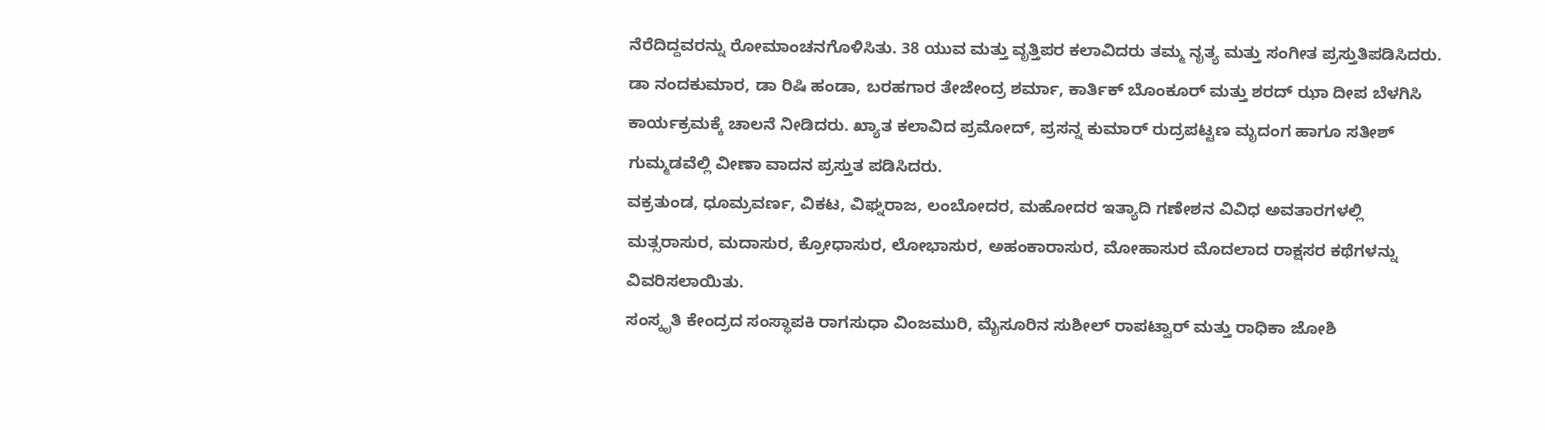ನೆರೆದಿದ್ದವರನ್ನು ರೋಮಾಂಚನಗೊಳಿಸಿತು. 38 ಯುವ ಮತ್ತು ವೃತ್ತಿಪರ ಕಲಾವಿದರು ತಮ್ಮ ನೃತ್ಯ ಮತ್ತು ಸಂಗೀತ ಪ್ರಸ್ತುತಿಪಡಿಸಿದರು.
ಡಾ ನಂದಕುಮಾರ, ಡಾ ರಿಷಿ ಹಂಡಾ, ಬರಹಗಾರ ತೇಜೇಂದ್ರ ಶರ್ಮಾ, ಕಾರ್ತಿಕ್ ಬೊಂಕೂರ್ ಮತ್ತು ಶರದ್ ಝಾ ದೀಪ ಬೆಳಗಿಸಿ ಕಾರ್ಯಕ್ರಮಕ್ಕೆ ಚಾಲನೆ ನೀಡಿದರು. ಖ್ಯಾತ ಕಲಾವಿದ ಪ್ರಮೋದ್, ಪ್ರಸನ್ನ ಕುಮಾರ್ ರುದ್ರಪಟ್ಟಣ ಮೃದಂಗ ಹಾಗೂ ಸತೀಶ್ ಗುಮ್ಮಡವೆಲ್ಲಿ ವೀಣಾ ವಾದನ ಪ್ರಸ್ತುತ ಪಡಿಸಿದರು.
ವಕ್ರತುಂಡ, ಧೂಮ್ರವರ್ಣ, ವಿಕಟ, ವಿಘ್ನರಾಜ, ಲಂಬೋದರ, ಮಹೋದರ ಇತ್ಯಾದಿ ಗಣೇಶನ ವಿವಿಧ ಅವತಾರಗಳಲ್ಲಿ ಮತ್ಸರಾಸುರ, ಮದಾಸುರ, ಕ್ರೋಧಾಸುರ, ಲೋಭಾಸುರ, ಅಹಂಕಾರಾಸುರ, ಮೋಹಾಸುರ ಮೊದಲಾದ ರಾಕ್ಷಸರ ಕಥೆಗಳನ್ನು ವಿವರಿಸಲಾಯಿತು.
ಸಂಸ್ಕೃತಿ ಕೇಂದ್ರದ ಸಂಸ್ಥಾಪಕಿ ರಾಗಸುಧಾ ವಿಂಜಮುರಿ, ಮೈಸೂರಿನ ಸುಶೀಲ್ ರಾಪಟ್ವಾರ್ ಮತ್ತು ರಾಧಿಕಾ ಜೋಶಿ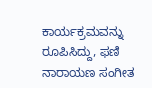ಕಾರ್ಯಕ್ರಮವನ್ನು ರೂಪಿಸಿದ್ದು, ಫಣಿ ನಾರಾಯಣ ಸಂಗೀತ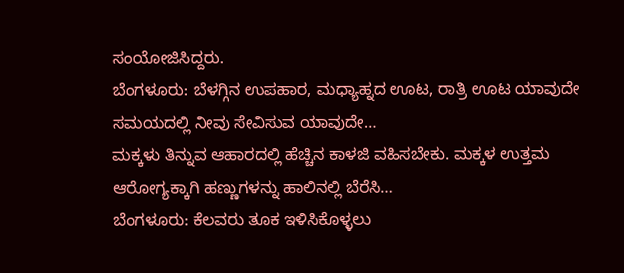ಸಂಯೋಜಿಸಿದ್ದರು.
ಬೆಂಗಳೂರು: ಬೆಳಗ್ಗಿನ ಉಪಹಾರ, ಮಧ್ಯಾಹ್ನದ ಊಟ, ರಾತ್ರಿ ಊಟ ಯಾವುದೇ ಸಮಯದಲ್ಲಿ ನೀವು ಸೇವಿಸುವ ಯಾವುದೇ…
ಮಕ್ಕಳು ತಿನ್ನುವ ಆಹಾರದಲ್ಲಿ ಹೆಚ್ಚಿನ ಕಾಳಜಿ ವಹಿಸಬೇಕು. ಮಕ್ಕಳ ಉತ್ತಮ ಆರೋಗ್ಯಕ್ಕಾಗಿ ಹಣ್ಣುಗಳನ್ನು ಹಾಲಿನಲ್ಲಿ ಬೆರೆಸಿ…
ಬೆಂಗಳೂರು: ಕೆಲವರು ತೂಕ ಇಳಿಸಿಕೊಳ್ಳಲು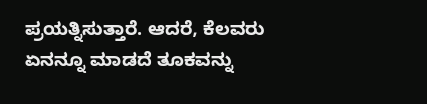ಪ್ರಯತ್ನಿಸುತ್ತಾರೆ. ಆದರೆ, ಕೆಲವರು ಏನನ್ನೂ ಮಾಡದೆ ತೂಕವನ್ನು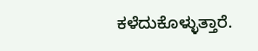ಕಳೆದುಕೊಳ್ಳುತ್ತಾರೆ.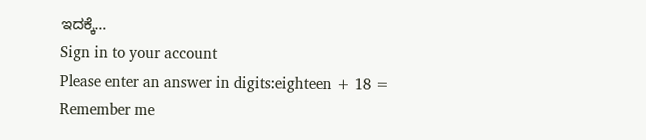ಇದಕ್ಕೆ…
Sign in to your account
Please enter an answer in digits:eighteen + 18 =
Remember me